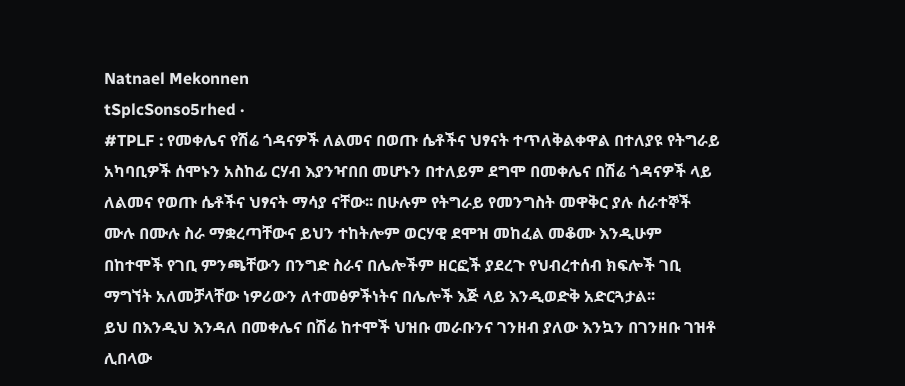Natnael Mekonnen
tSplcSonso5rhed ·
#TPLF : የመቀሌና የሽሬ ጎዳናዎች ለልመና በወጡ ሴቶችና ህፃናት ተጥለቅልቀዋል በተለያዩ የትግራይ አካባቢዎች ሰሞኑን አስከፊ ርሃብ እያንዣበበ መሆኑን በተለይም ደግሞ በመቀሌና በሽሬ ጎዳናዎች ላይ ለልመና የወጡ ሴቶችና ህፃናት ማሳያ ናቸው፡፡ በሁሉም የትግራይ የመንግስት መዋቅር ያሉ ሰራተኞች ሙሉ በሙሉ ስራ ማቋረጣቸውና ይህን ተከትሎም ወርሃዊ ደሞዝ መከፈል መቆሙ እንዲሁም በከተሞች የገቢ ምንጫቸውን በንግድ ስራና በሌሎችም ዘርፎች ያደረጉ የህብረተሰብ ክፍሎች ገቢ ማግኘት አለመቻላቸው ነዎሪውን ለተመፅዎችነትና በሌሎች እጅ ላይ እንዲወድቅ አድርጓታል፡፡
ይህ በእንዲህ እንዳለ በመቀሌና በሽሬ ከተሞች ህዝቡ መራቡንና ገንዘብ ያለው እንኳን በገንዘቡ ገዝቶ ሊበላው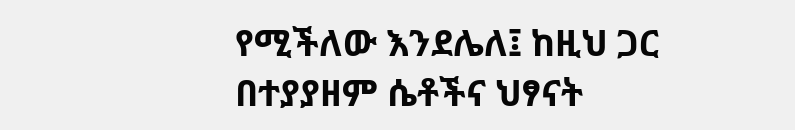የሚችለው እንደሌለ፤ ከዚህ ጋር በተያያዘም ሴቶችና ህፃናት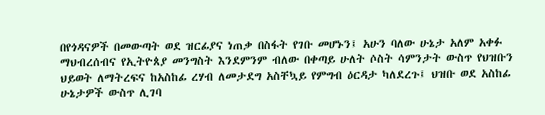በየጎዳናዎች በመውጣት ወደ ዝርፊያና ነጠቃ በስፋት የገቡ መሆኑን፤ አሁን ባለው ሁኔታ አለም አቀፉ ማህብረሰብና የኢትዮጰያ መንግስት እንደምንም ብለው በቀጣይ ሁለት ሶስት ሳምንታት ውስጥ የህዝቡን ህይወት ለማትረፍና ከአስከፊ ረሃብ ለመታደግ አስቸኳይ የምግብ ዕርዳታ ካለደረጉ፤ ህዝቡ ወደ አስከፊ ሁኔታዎች ውስጥ ሊገባ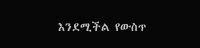እንደሚችል የውስጥ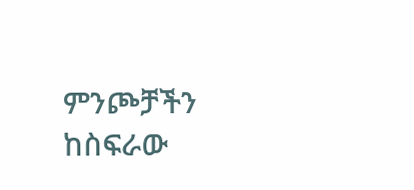ምንጮቻችን ከስፍራው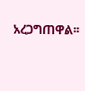አረጋግጠዋል፡፡